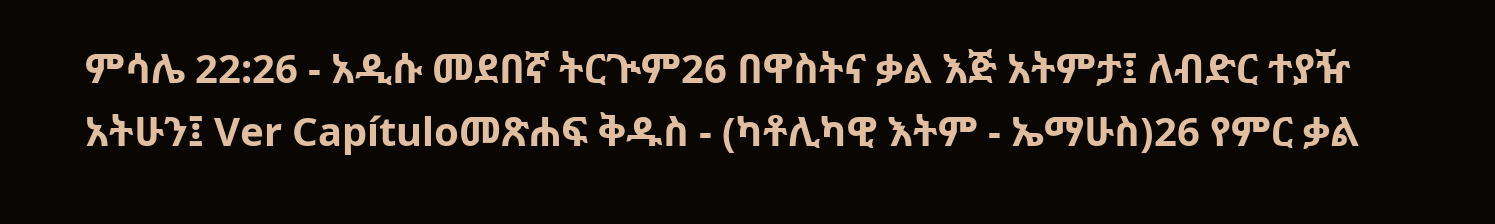ምሳሌ 22:26 - አዲሱ መደበኛ ትርጒም26 በዋስትና ቃል እጅ አትምታ፤ ለብድር ተያዥ አትሁን፤ Ver Capítuloመጽሐፍ ቅዱስ - (ካቶሊካዊ እትም - ኤማሁስ)26 የምር ቃል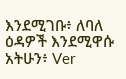እንደሚገቡ፥ ለባለ ዕዳዎች እንደሚዋሱ አትሁን፥ Ver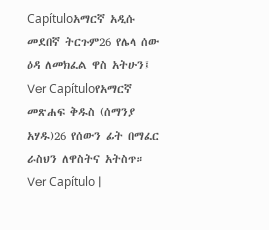Capítuloአማርኛ አዲሱ መደበኛ ትርጉም26 የሌላ ሰው ዕዳ ለመክፈል ዋስ አትሁን፤ Ver Capítuloየአማርኛ መጽሐፍ ቅዱስ (ሰማንያ አሃዱ)26 የሰውን ፊት በማፈር ራስህን ለዋስትና አትስጥ። Ver Capítulo |